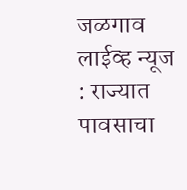जळगाव लाईव्ह न्यूज : राज्यात पावसाचा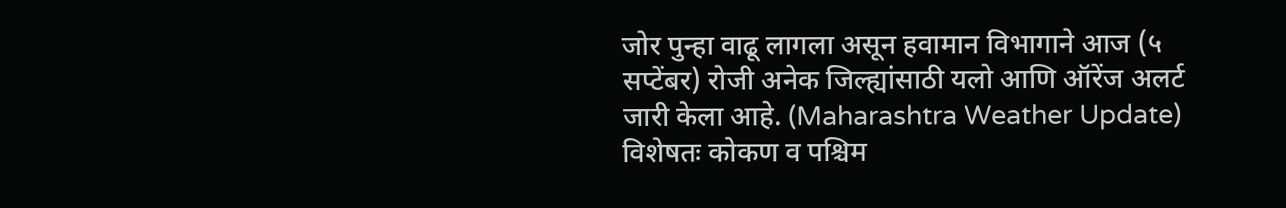जोर पुन्हा वाढू लागला असून हवामान विभागाने आज (५ सप्टेंबर) रोजी अनेक जिल्ह्यांसाठी यलो आणि ऑरेंज अलर्ट जारी केला आहे. (Maharashtra Weather Update) विशेषतः कोकण व पश्चिम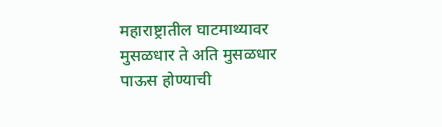महाराष्ट्रातील घाटमाथ्यावर मुसळधार ते अति मुसळधार पाऊस होण्याची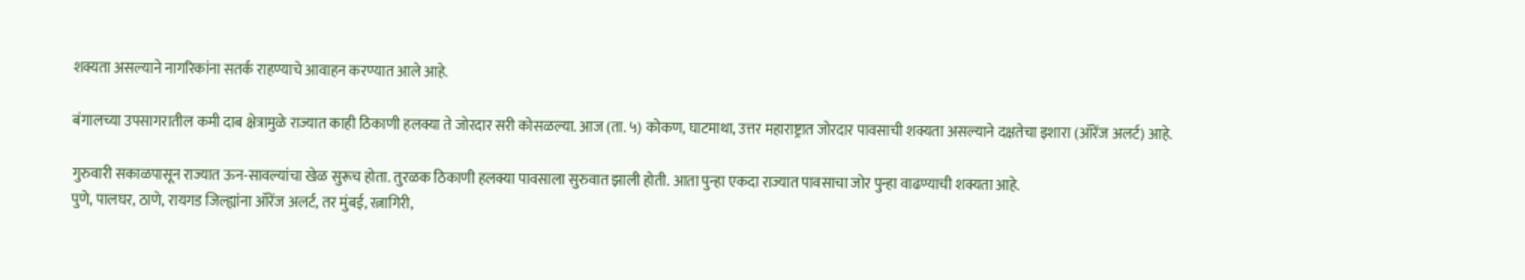शक्यता असल्याने नागरिकांना सतर्क राहण्याचे आवाहन करण्यात आले आहे.

बंगालच्या उपसागरातील कमी दाब क्षेत्रामुळे राज्यात काही ठिकाणी हलक्या ते जोरदार सरी कोसळल्या. आज (ता. ५) कोकण, घाटमाथा, उत्तर महाराष्ट्रात जोरदार पावसाची शक्यता असल्याने दक्षतेचा इशारा (ऑरेंज अलर्ट) आहे.

गुरुवारी सकाळपासून राज्यात ऊन-सावल्यांचा खेळ सुरूच होता. तुरळक ठिकाणी हलक्या पावसाला सुरुवात झाली होती. आता पुन्हा एकदा राज्यात पावसाचा जोर पुन्हा वाढण्याची शक्यता आहे.
पुणे, पालघर, ठाणे, रायगड जिल्ह्यांना ऑरेंज अलर्ट, तर मुंबई, रत्नागिरी,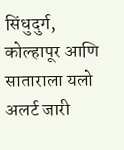सिंधुदुर्ग, कोल्हापूर आणि साताराला यलो अलर्ट जारी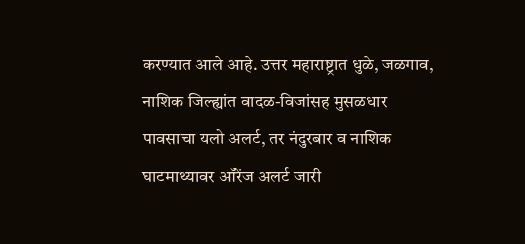करण्यात आले आहे. उत्तर महाराष्ट्रात धुळे, जळगाव, नाशिक जिल्ह्यांत वादळ-विजांसह मुसळधार पावसाचा यलो अलर्ट, तर नंदुरबार व नाशिक घाटमाथ्यावर ऑरेंज अलर्ट जारी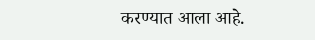करण्यात आला आहे.